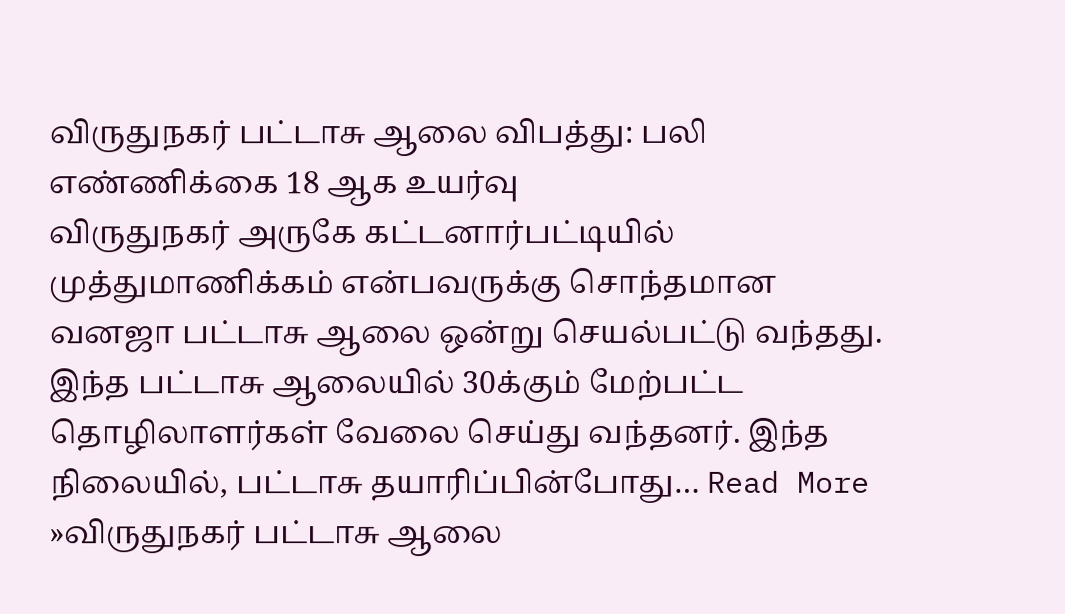விருதுநகர் பட்டாசு ஆலை விபத்து: பலி எண்ணிக்கை 18 ஆக உயர்வு
விருதுநகர் அருகே கட்டனார்பட்டியில் முத்துமாணிக்கம் என்பவருக்கு சொந்தமான வனஜா பட்டாசு ஆலை ஒன்று செயல்பட்டு வந்தது. இந்த பட்டாசு ஆலையில் 30க்கும் மேற்பட்ட தொழிலாளர்கள் வேலை செய்து வந்தனர். இந்த நிலையில், பட்டாசு தயாரிப்பின்போது… Read More »விருதுநகர் பட்டாசு ஆலை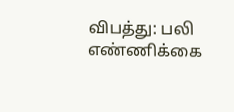விபத்து: பலி எண்ணிக்கை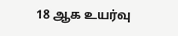18 ஆக உயர்வு